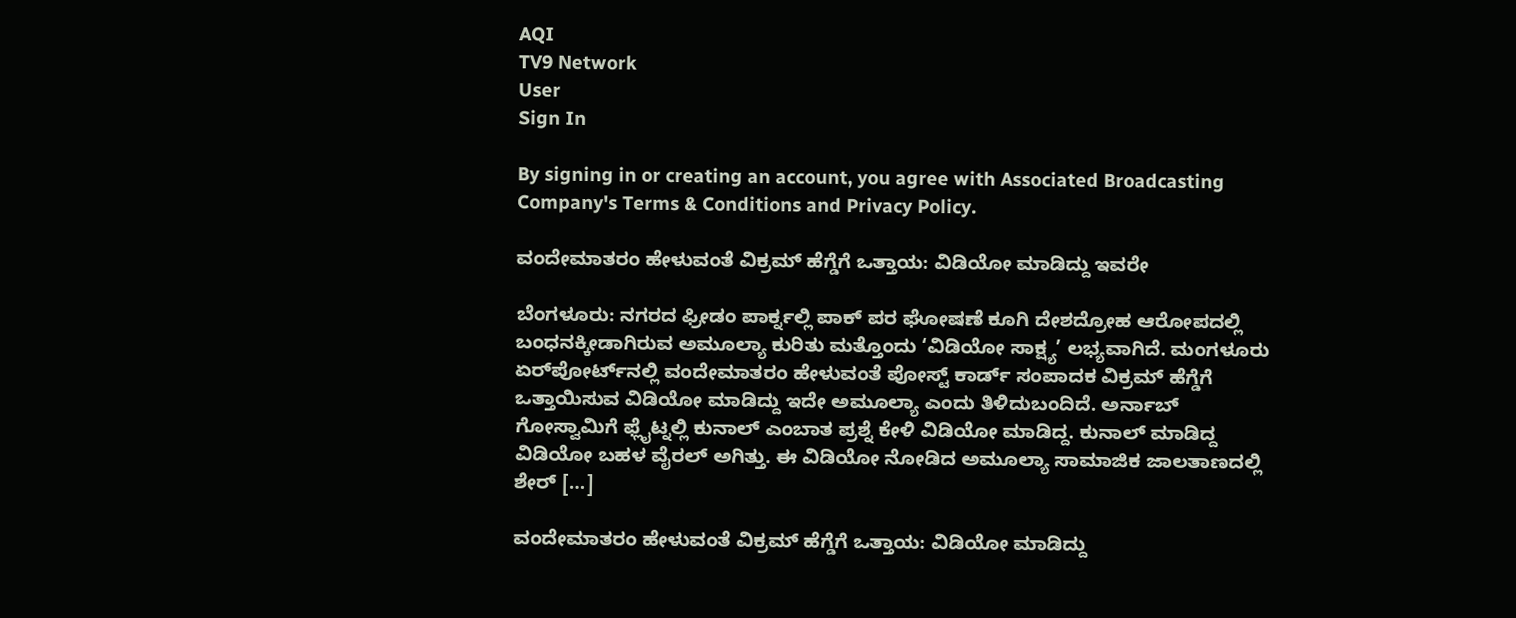AQI
TV9 Network
User
Sign In

By signing in or creating an account, you agree with Associated Broadcasting Company's Terms & Conditions and Privacy Policy.

ವಂದೇಮಾತರಂ ಹೇಳುವಂತೆ ವಿಕ್ರಮ್‌ ಹೆಗ್ಡೆಗೆ ಒತ್ತಾಯ: ವಿಡಿಯೋ ಮಾಡಿದ್ದು ಇವರೇ

ಬೆಂಗಳೂರು: ನಗರದ ಫ್ರೀಡಂ ಪಾರ್ಕ್ನಲ್ಲಿ ಪಾಕ್‌ ಪರ ಘೋಷಣೆ ಕೂಗಿ ದೇಶದ್ರೋಹ ಆರೋಪದಲ್ಲಿ ಬಂಧನಕ್ಕೀಡಾಗಿರುವ ಅಮೂಲ್ಯಾ ಕುರಿತು ಮತ್ತೊಂದು ‘ವಿಡಿಯೋ ಸಾಕ್ಷ್ಯ’ ಲಭ್ಯವಾಗಿದೆ. ಮಂಗಳೂರು ಏರ್‌ಪೋರ್ಟ್‌ನಲ್ಲಿ ವಂದೇಮಾತರಂ ಹೇಳುವಂತೆ ಪೋಸ್ಟ್‌ ಕಾರ್ಡ್‌ ಸಂಪಾದಕ ವಿಕ್ರಮ್‌ ಹೆಗ್ಡೆಗೆ ಒತ್ತಾಯಿಸುವ ವಿಡಿಯೋ ಮಾಡಿದ್ದು ಇದೇ ಅಮೂಲ್ಯಾ ಎಂದು ತಿಳಿದುಬಂದಿದೆ. ಅರ್ನಾಬ್ ಗೋಸ್ವಾಮಿಗೆ ಫ್ಲೈಟ್ನಲ್ಲಿ ಕುನಾಲ್ ಎಂಬಾತ ಪ್ರಶ್ನೆ ಕೇಳಿ ವಿಡಿಯೋ ಮಾಡಿದ್ದ. ಕುನಾಲ್ ಮಾಡಿದ್ದ ವಿಡಿಯೋ ಬಹಳ ವೈರಲ್ ಅಗಿತ್ತು. ಈ ವಿಡಿಯೋ ನೋಡಿದ ಅಮೂಲ್ಯಾ ಸಾಮಾಜಿಕ ಜಾಲತಾಣದಲ್ಲಿ ಶೇರ್ […]

ವಂದೇಮಾತರಂ ಹೇಳುವಂತೆ ವಿಕ್ರಮ್‌ ಹೆಗ್ಡೆಗೆ ಒತ್ತಾಯ: ವಿಡಿಯೋ ಮಾಡಿದ್ದು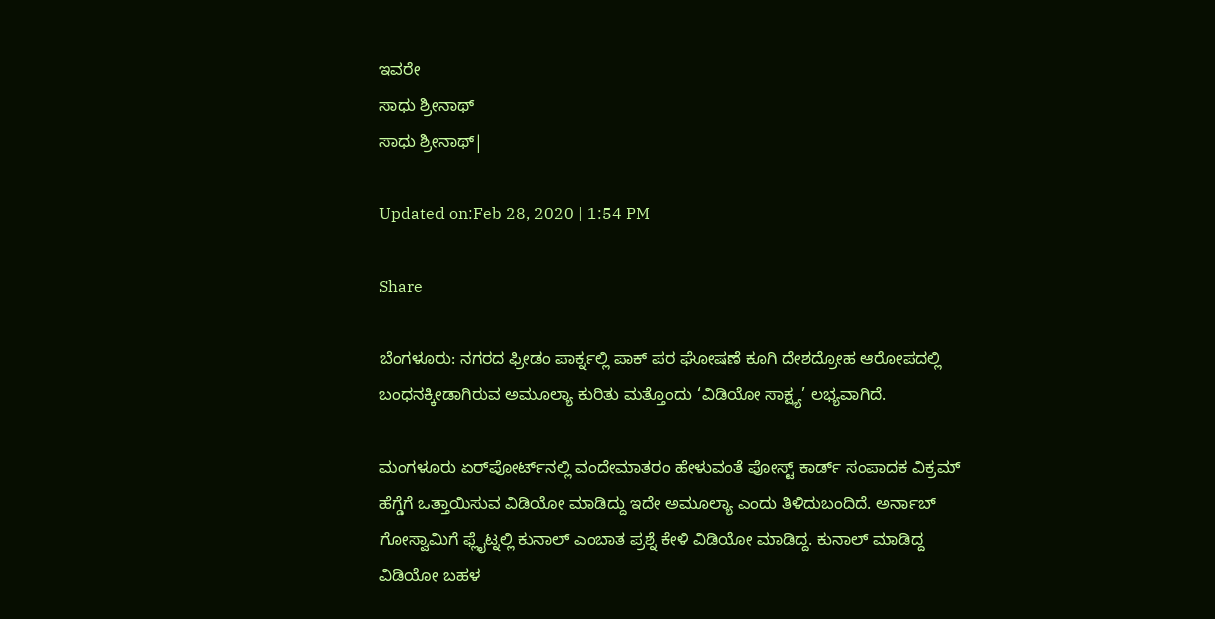ಇವರೇ
ಸಾಧು ಶ್ರೀನಾಥ್
ಸಾಧು ಶ್ರೀನಾಥ್|

Updated on:Feb 28, 2020 | 1:54 PM

Share

ಬೆಂಗಳೂರು: ನಗರದ ಫ್ರೀಡಂ ಪಾರ್ಕ್ನಲ್ಲಿ ಪಾಕ್‌ ಪರ ಘೋಷಣೆ ಕೂಗಿ ದೇಶದ್ರೋಹ ಆರೋಪದಲ್ಲಿ ಬಂಧನಕ್ಕೀಡಾಗಿರುವ ಅಮೂಲ್ಯಾ ಕುರಿತು ಮತ್ತೊಂದು ‘ವಿಡಿಯೋ ಸಾಕ್ಷ್ಯ’ ಲಭ್ಯವಾಗಿದೆ.

ಮಂಗಳೂರು ಏರ್‌ಪೋರ್ಟ್‌ನಲ್ಲಿ ವಂದೇಮಾತರಂ ಹೇಳುವಂತೆ ಪೋಸ್ಟ್‌ ಕಾರ್ಡ್‌ ಸಂಪಾದಕ ವಿಕ್ರಮ್‌ ಹೆಗ್ಡೆಗೆ ಒತ್ತಾಯಿಸುವ ವಿಡಿಯೋ ಮಾಡಿದ್ದು ಇದೇ ಅಮೂಲ್ಯಾ ಎಂದು ತಿಳಿದುಬಂದಿದೆ. ಅರ್ನಾಬ್ ಗೋಸ್ವಾಮಿಗೆ ಫ್ಲೈಟ್ನಲ್ಲಿ ಕುನಾಲ್ ಎಂಬಾತ ಪ್ರಶ್ನೆ ಕೇಳಿ ವಿಡಿಯೋ ಮಾಡಿದ್ದ. ಕುನಾಲ್ ಮಾಡಿದ್ದ ವಿಡಿಯೋ ಬಹಳ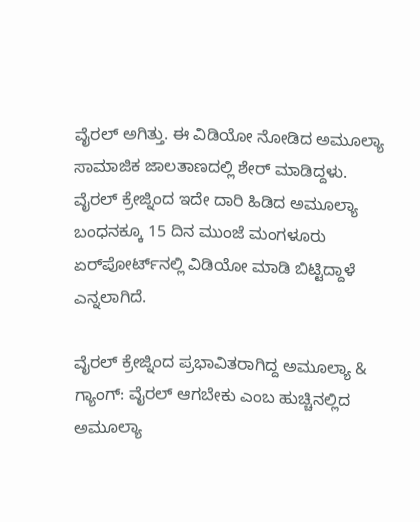ವೈರಲ್ ಅಗಿತ್ತು. ಈ ವಿಡಿಯೋ ನೋಡಿದ ಅಮೂಲ್ಯಾ ಸಾಮಾಜಿಕ ಜಾಲತಾಣದಲ್ಲಿ ಶೇರ್ ಮಾಡಿದ್ದಳು. ವೈರಲ್ ಕ್ರೇಜ್ನಿಂದ ಇದೇ ದಾರಿ ಹಿಡಿದ ಅಮೂಲ್ಯಾ ಬಂಧನಕ್ಕೂ 15 ದಿನ ಮುಂಜೆ ಮಂಗಳೂರು ಏರ್‌ಪೋರ್ಟ್‌ನಲ್ಲಿ ವಿಡಿಯೋ ಮಾಡಿ ಬಿಟ್ಟಿದ್ದಾಳೆ ಎನ್ನಲಾಗಿದೆ.

ವೈರಲ್ ಕ್ರೇಜ್ನಿಂದ ಪ್ರಭಾವಿತರಾಗಿದ್ದ ಅಮೂಲ್ಯಾ & ಗ್ಯಾಂಗ್: ವೈರಲ್ ಆಗಬೇಕು ಎಂಬ ಹುಚ್ಚಿನಲ್ಲಿದ ಅಮೂಲ್ಯಾ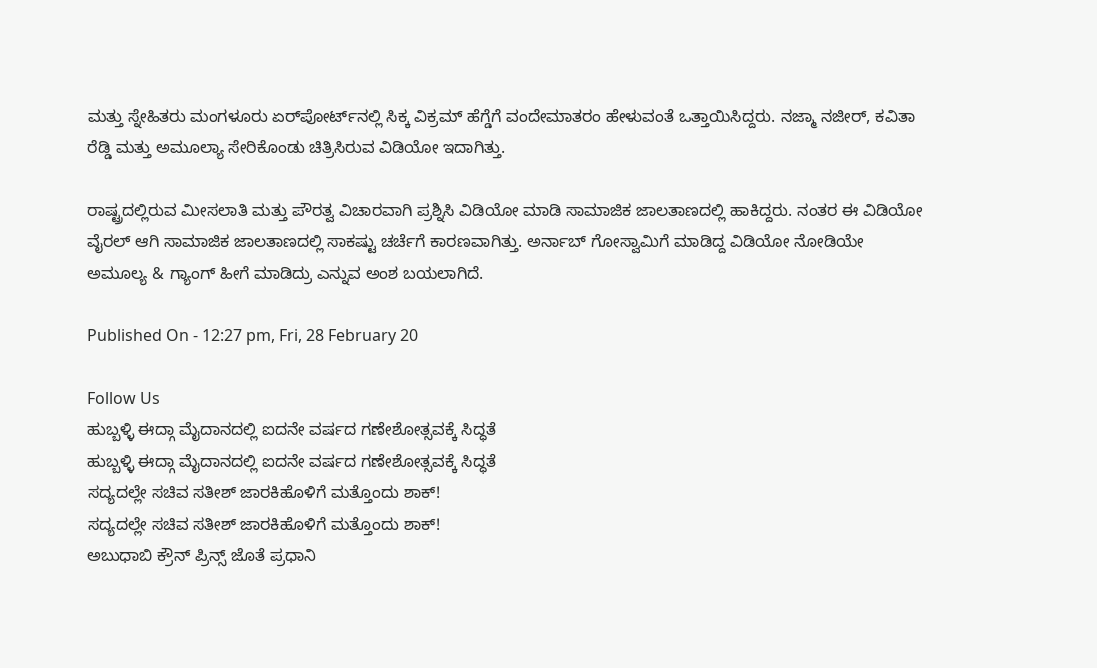ಮತ್ತು ಸ್ನೇಹಿತರು ಮಂಗಳೂರು ಏರ್‌ಪೋರ್ಟ್‌ನಲ್ಲಿ ಸಿಕ್ಕ ವಿಕ್ರಮ್ ಹೆಗ್ಡೆಗೆ ವಂದೇಮಾತರಂ ಹೇಳುವಂತೆ ಒತ್ತಾಯಿಸಿದ್ದರು. ನಜ್ಮಾ ನಜೀರ್, ಕವಿತಾ ರೆಡ್ಡಿ ಮತ್ತು ಅಮೂಲ್ಯಾ ಸೇರಿಕೊಂಡು ಚಿತ್ರಿಸಿರುವ ವಿಡಿಯೋ ಇದಾಗಿತ್ತು.

ರಾಷ್ಟ್ರದಲ್ಲಿರುವ ಮೀಸಲಾತಿ ಮತ್ತು ಪೌರತ್ವ ವಿಚಾರವಾಗಿ ಪ್ರಶ್ನಿಸಿ ವಿಡಿಯೋ ಮಾಡಿ ಸಾಮಾಜಿಕ ಜಾಲತಾಣದಲ್ಲಿ ಹಾಕಿದ್ದರು. ನಂತರ ಈ ವಿಡಿಯೋ ವೈರಲ್ ಆಗಿ ಸಾಮಾಜಿಕ ಜಾಲತಾಣದಲ್ಲಿ ಸಾಕಷ್ಟು ಚರ್ಚೆಗೆ ಕಾರಣವಾಗಿತ್ತು. ಅರ್ನಾಬ್ ಗೋಸ್ವಾಮಿಗೆ ಮಾಡಿದ್ದ ವಿಡಿಯೋ ನೋಡಿಯೇ ಅಮೂಲ್ಯ & ಗ್ಯಾಂಗ್ ಹೀಗೆ ಮಾಡಿದ್ರು ಎನ್ನುವ ಅಂಶ ಬಯಲಾಗಿದೆ.

Published On - 12:27 pm, Fri, 28 February 20

Follow Us
ಹುಬ್ಬಳ್ಳಿ ಈದ್ಗಾ ಮೈದಾನದಲ್ಲಿ ಐದನೇ ವರ್ಷದ ಗಣೇಶೋತ್ಸವಕ್ಕೆ ಸಿದ್ಧತೆ
ಹುಬ್ಬಳ್ಳಿ ಈದ್ಗಾ ಮೈದಾನದಲ್ಲಿ ಐದನೇ ವರ್ಷದ ಗಣೇಶೋತ್ಸವಕ್ಕೆ ಸಿದ್ಧತೆ
ಸದ್ಯದಲ್ಲೇ ಸಚಿವ ಸತೀಶ್ ಜಾರಕಿಹೊಳಿಗೆ ಮತ್ತೊಂದು ಶಾಕ್!
ಸದ್ಯದಲ್ಲೇ ಸಚಿವ ಸತೀಶ್ ಜಾರಕಿಹೊಳಿಗೆ ಮತ್ತೊಂದು ಶಾಕ್!
ಅಬುಧಾಬಿ ಕ್ರೌನ್ ಪ್ರಿನ್ಸ್ ಜೊತೆ ಪ್ರಧಾನಿ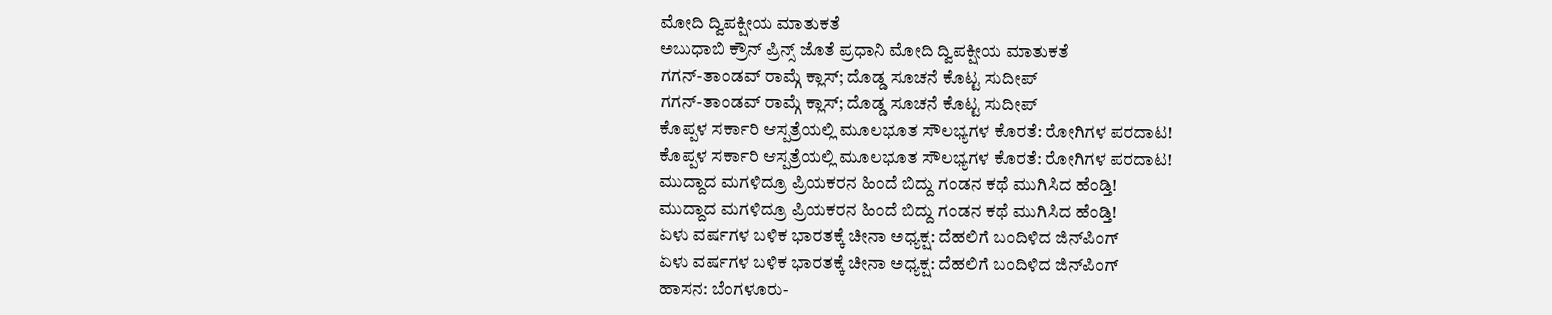ಮೋದಿ ದ್ವಿಪಕ್ಷೀಯ ಮಾತುಕತೆ
ಅಬುಧಾಬಿ ಕ್ರೌನ್ ಪ್ರಿನ್ಸ್ ಜೊತೆ ಪ್ರಧಾನಿ ಮೋದಿ ದ್ವಿಪಕ್ಷೀಯ ಮಾತುಕತೆ
ಗಗನ್-ತಾಂಡವ್ ರಾಮ್ಗೆ ಕ್ಲಾಸ್; ದೊಡ್ಡ ಸೂಚನೆ ಕೊಟ್ಟ ಸುದೀಪ್
ಗಗನ್-ತಾಂಡವ್ ರಾಮ್ಗೆ ಕ್ಲಾಸ್; ದೊಡ್ಡ ಸೂಚನೆ ಕೊಟ್ಟ ಸುದೀಪ್
ಕೊಪ್ಪಳ ಸರ್ಕಾರಿ ಆಸ್ಪತ್ರೆಯಲ್ಲಿ ಮೂಲಭೂತ ಸೌಲಭ್ಯಗಳ ಕೊರತೆ: ರೋಗಿಗಳ ಪರದಾಟ!
ಕೊಪ್ಪಳ ಸರ್ಕಾರಿ ಆಸ್ಪತ್ರೆಯಲ್ಲಿ ಮೂಲಭೂತ ಸೌಲಭ್ಯಗಳ ಕೊರತೆ: ರೋಗಿಗಳ ಪರದಾಟ!
ಮುದ್ದಾದ ಮಗಳಿದ್ರೂ ಪ್ರಿಯಕರನ ಹಿಂದೆ ಬಿದ್ದು ಗಂಡನ ಕಥೆ ಮುಗಿಸಿದ ಹೆಂಡ್ತಿ!
ಮುದ್ದಾದ ಮಗಳಿದ್ರೂ ಪ್ರಿಯಕರನ ಹಿಂದೆ ಬಿದ್ದು ಗಂಡನ ಕಥೆ ಮುಗಿಸಿದ ಹೆಂಡ್ತಿ!
ಏಳು ವರ್ಷಗಳ ಬಳಿಕ ಭಾರತಕ್ಕೆ ಚೀನಾ ಅಧ್ಯಕ್ಷ: ದೆಹಲಿಗೆ ಬಂದಿಳಿದ ಜಿನ್‌ಪಿಂಗ್
ಏಳು ವರ್ಷಗಳ ಬಳಿಕ ಭಾರತಕ್ಕೆ ಚೀನಾ ಅಧ್ಯಕ್ಷ: ದೆಹಲಿಗೆ ಬಂದಿಳಿದ ಜಿನ್‌ಪಿಂಗ್
ಹಾಸನ: ಬೆಂಗಳೂರು-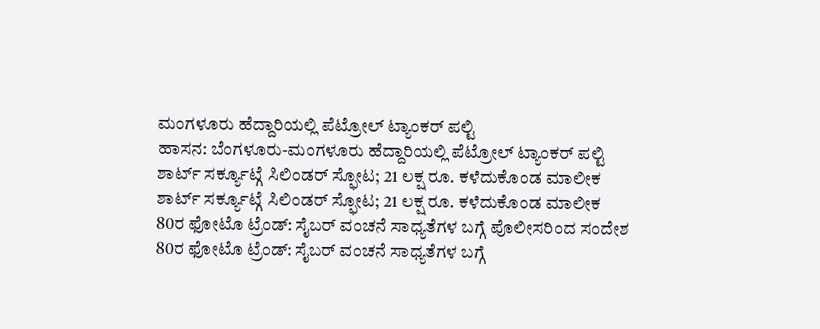ಮಂಗಳೂರು ಹೆದ್ದಾರಿಯಲ್ಲಿ ಪೆಟ್ರೋಲ್ ಟ್ಯಾಂಕರ್ ಪಲ್ಟಿ
ಹಾಸನ: ಬೆಂಗಳೂರು-ಮಂಗಳೂರು ಹೆದ್ದಾರಿಯಲ್ಲಿ ಪೆಟ್ರೋಲ್ ಟ್ಯಾಂಕರ್ ಪಲ್ಟಿ
ಶಾರ್ಟ್ ಸರ್ಕ್ಯೂಟ್ಗೆ ಸಿಲಿಂಡರ್ ಸ್ಫೋಟ; 21 ಲಕ್ಷ ರೂ. ಕಳೆದುಕೊಂಡ ಮಾಲೀಕ
ಶಾರ್ಟ್ ಸರ್ಕ್ಯೂಟ್ಗೆ ಸಿಲಿಂಡರ್ ಸ್ಫೋಟ; 21 ಲಕ್ಷ ರೂ. ಕಳೆದುಕೊಂಡ ಮಾಲೀಕ
80ರ ಫೋಟೊ ಟ್ರೆಂಡ್: ಸೈಬರ್ ವಂಚನೆ ಸಾಧ್ಯತೆಗಳ ಬಗ್ಗೆ ಪೊಲೀಸರಿಂದ ಸಂದೇಶ
80ರ ಫೋಟೊ ಟ್ರೆಂಡ್: ಸೈಬರ್ ವಂಚನೆ ಸಾಧ್ಯತೆಗಳ ಬಗ್ಗೆ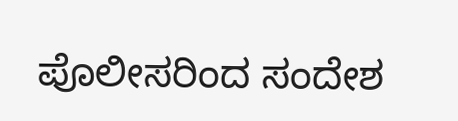ಪೊಲೀಸರಿಂದ ಸಂದೇಶ